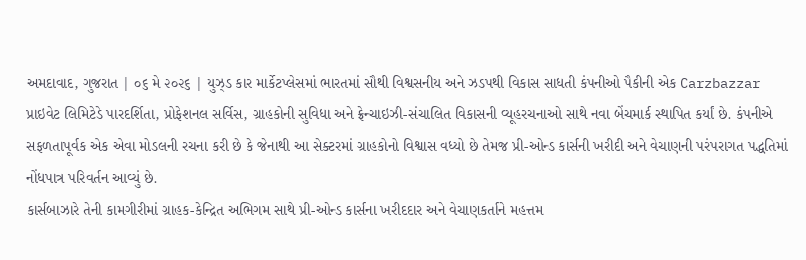અમદાવાદ, ગુજરાત | ૦૬ મે ૨૦૨૬ | યુઝ્ડ કાર માર્કેટપ્લેસમાં ભારતમાં સૌથી વિશ્વસનીય અને ઝડપથી વિકાસ સાધતી કંપનીઓ પૈકીની એક Carzbazzar પ્રાઇવેટ લિમિટેડે પારદર્શિતા, પ્રોફેશનલ સર્વિસ, ગ્રાહકોની સુવિધા અને ફ્રેન્ચાઇઝી-સંચાલિત વિકાસની વ્યૂહરચનાઓ સાથે નવા બેંચમાર્ક સ્થાપિત કર્યાં છે. કંપનીએ સફળતાપૂર્વક એક એવા મોડલની રચના કરી છે કે જેનાથી આ સેક્ટરમાં ગ્રાહકોનો વિશ્વાસ વધ્યો છે તેમજ પ્રી-ઓન્ડ કાર્સની ખરીદી અને વેચાણની પરંપરાગત પદ્ધતિમાં નોંધપાત્ર પરિવર્તન આવ્યું છે.
કાર્સબાઝારે તેની કામગીરીમાં ગ્રાહક-કેન્દ્રિત અભિગમ સાથે પ્રી-ઓન્ડ કાર્સના ખરીદદાર અને વેચાણકર્તાને મહત્તમ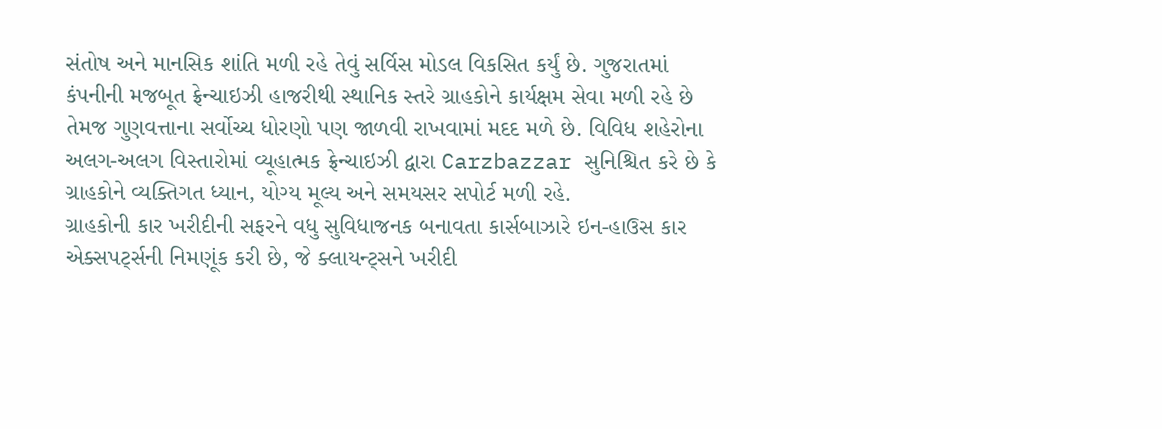સંતોષ અને માનસિક શાંતિ મળી રહે તેવું સર્વિસ મોડલ વિકસિત કર્યું છે. ગુજરાતમાં કંપનીની મજબૂત ફ્રેન્ચાઇઝી હાજરીથી સ્થાનિક સ્તરે ગ્રાહકોને કાર્યક્ષમ સેવા મળી રહે છે તેમજ ગુણવત્તાના સર્વોચ્ચ ધોરણો પણ જાળવી રાખવામાં મદદ મળે છે. વિવિધ શહેરોના અલગ-અલગ વિસ્તારોમાં વ્યૂહાત્મક ફ્રેન્ચાઇઝી દ્વારા Carzbazzar સુનિશ્ચિત કરે છે કે ગ્રાહકોને વ્યક્તિગત ધ્યાન, યોગ્ય મૂલ્ય અને સમયસર સપોર્ટ મળી રહે.
ગ્રાહકોની કાર ખરીદીની સફરને વધુ સુવિધાજનક બનાવતા કાર્સબાઝારે ઇન-હાઉસ કાર એક્સપર્ટ્સની નિમણૂંક કરી છે, જે ક્લાયન્ટ્સને ખરીદી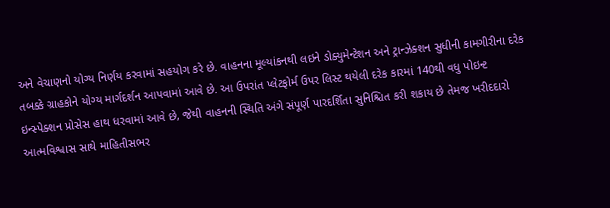અને વેચાણનો યોગ્ય નિર્ણય કરવામાં સહયોગ કરે છે. વાહનના મૂલ્યાંકનથી લઇને ડોક્યુમેન્ટેશન અને ટ્રાન્ઝેક્શન સુધીની કામગીરીના દરેક તબક્કે ગ્રાહકોને યોગ્ય માર્ગદર્શન આપવામાં આવે છે. આ ઉપરાંત પ્લેટફોર્મ ઉપર લિસ્ટ થયેલી દરેક કારમાં 140થી વધુ પોઇન્ટ ઇન્સ્પેક્શન પ્રોસેસ હાથ ધરવામાં આવે છે, જેથી વાહનની સ્થિતિ અંગે સંપૂર્ણ પારદર્શિતા સુનિશ્ચિત કરી શકાય છે તેમજ ખરીદદારો આત્મવિશ્વાસ સાથે માહિતીસભર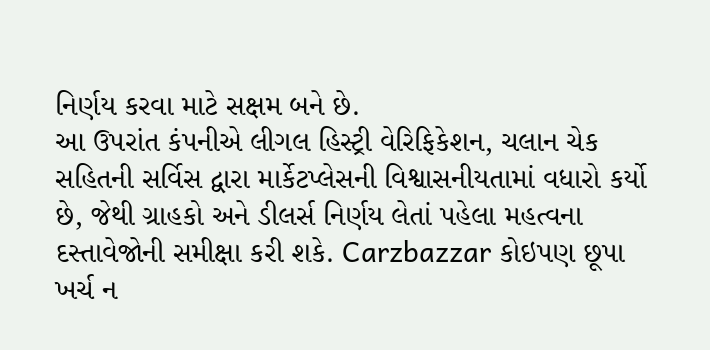નિર્ણય કરવા માટે સક્ષમ બને છે.
આ ઉપરાંત કંપનીએ લીગલ હિસ્ટ્રી વેરિફિકેશન, ચલાન ચેક સહિતની સર્વિસ દ્વારા માર્કેટપ્લેસની વિશ્વાસનીયતામાં વધારો કર્યો છે, જેથી ગ્રાહકો અને ડીલર્સ નિર્ણય લેતાં પહેલા મહત્વના દસ્તાવેજોની સમીક્ષા કરી શકે. Carzbazzar કોઇપણ છૂપા ખર્ચ ન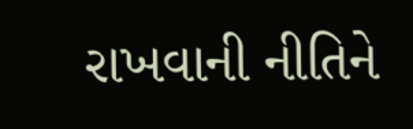રાખવાની નીતિને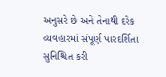અનુસરે છે અને તેનાથી દરેક વ્યવહારમાં સંપૂર્ણ પારદર્શિતા સુનિશ્ચિત કરી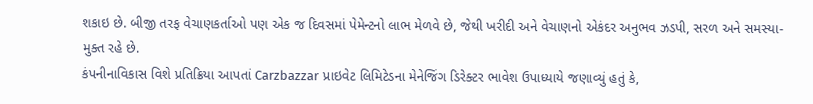શકાઇ છે. બીજી તરફ વેચાણકર્તાઓ પણ એક જ દિવસમાં પેમેન્ટનો લાભ મેળવે છે, જેથી ખરીદી અને વેચાણનો એકંદર અનુભવ ઝડપી, સરળ અને સમસ્યા-મુક્ત રહે છે.
કંપનીનાવિકાસ વિશે પ્રતિક્રિયા આપતાં Carzbazzar પ્રાઇવેટ લિમિટેડના મેનેજિંગ ડિરેક્ટર ભાવેશ ઉપાધ્યાયે જણાવ્યું હતું કે,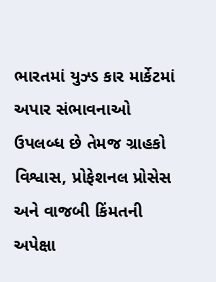ભારતમાં યુઝ્ડ કાર માર્કેટમાં અપાર સંભાવનાઓ ઉપલબ્ધ છે તેમજ ગ્રાહકો વિશ્વાસ, પ્રોફેશનલ પ્રોસેસ અને વાજબી કિંમતની અપેક્ષા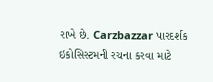રાખે છે. Carzbazzar પારદર્શક ઇકોસિસ્ટમની રચના કરવા માટે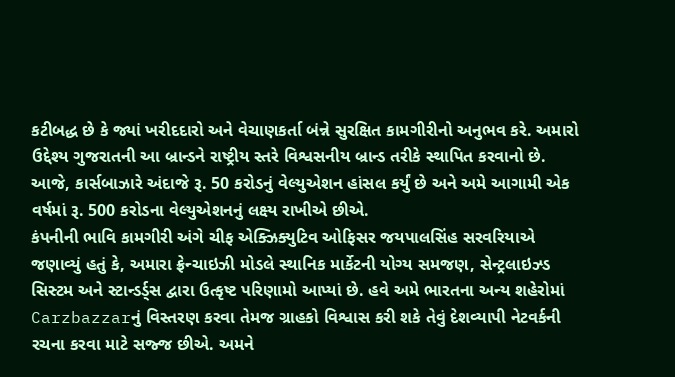કટીબદ્ધ છે કે જ્યાં ખરીદદારો અને વેચાણકર્તા બંન્ને સુરક્ષિત કામગીરીનો અનુભવ કરે. અમારો ઉદ્દેશ્ય ગુજરાતની આ બ્રાન્ડને રાષ્ટ્રીય સ્તરે વિશ્વસનીય બ્રાન્ડ તરીકે સ્થાપિત કરવાનો છે. આજે, કાર્સબાઝારે અંદાજે રૂ. 50 કરોડનું વેલ્યુએશન હાંસલ કર્યું છે અને અમે આગામી એક વર્ષમાં રૂ. 500 કરોડના વેલ્યુએશનનું લક્ષ્ય રાખીએ છીએ.
કંપનીની ભાવિ કામગીરી અંગે ચીફ એક્ઝિક્યુટિવ ઓફિસર જયપાલસિંહ સરવરિયાએ જણાવ્યું હતું કે, અમારા ફ્રેન્ચાઇઝી મોડલે સ્થાનિક માર્કેટની યોગ્ય સમજણ, સેન્ટ્રલાઇઝ્ડ સિસ્ટમ અને સ્ટાન્ડર્ડ્સ દ્વારા ઉત્કૃષ્ટ પરિણામો આપ્યાં છે. હવે અમે ભારતના અન્ય શહેરોમાં Carzbazzarનું વિસ્તરણ કરવા તેમજ ગ્રાહકો વિશ્વાસ કરી શકે તેવું દેશવ્યાપી નેટવર્કની રચના કરવા માટે સજ્જ છીએ. અમને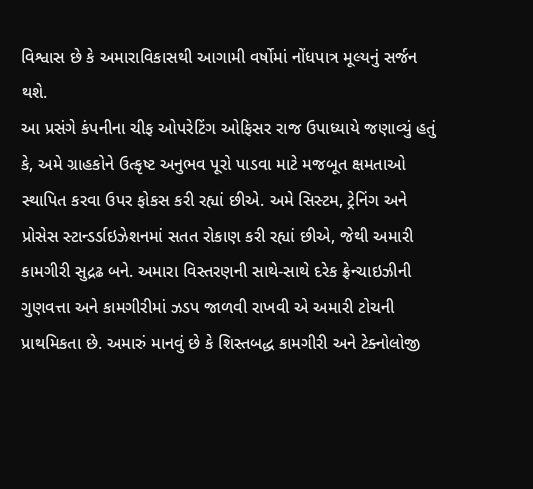વિશ્વાસ છે કે અમારાવિકાસથી આગામી વર્ષોમાં નોંધપાત્ર મૂલ્યનું સર્જન થશે.
આ પ્રસંગે કંપનીના ચીફ ઓપરેટિંગ ઓફિસર રાજ ઉપાધ્યાયે જણાવ્યું હતું કે, અમે ગ્રાહકોને ઉત્કૃષ્ટ અનુભવ પૂરો પાડવા માટે મજબૂત ક્ષમતાઓ સ્થાપિત કરવા ઉપર ફોકસ કરી રહ્યાં છીએ. અમે સિસ્ટમ, ટ્રેનિંગ અને પ્રોસેસ સ્ટાન્ડર્ડાઇઝેશનમાં સતત રોકાણ કરી રહ્યાં છીએ, જેથી અમારી કામગીરી સુદ્રઢ બને. અમારા વિસ્તરણની સાથે-સાથે દરેક ફ્રેન્ચાઇઝીની ગુણવત્તા અને કામગીરીમાં ઝડપ જાળવી રાખવી એ અમારી ટોચની પ્રાથમિકતા છે. અમારું માનવું છે કે શિસ્તબદ્ધ કામગીરી અને ટેક્નોલોજી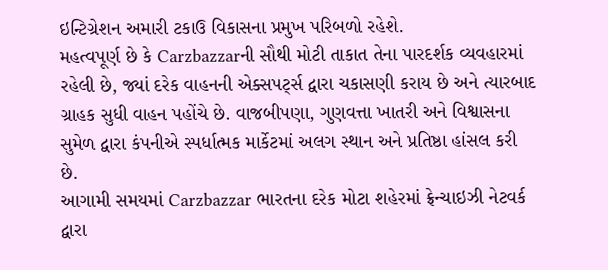ઇન્ટિગ્રેશન અમારી ટકાઉ વિકાસના પ્રમુખ પરિબળો રહેશે.
મહત્વપૂર્ણ છે કે Carzbazzarની સૌથી મોટી તાકાત તેના પારદર્શક વ્યવહારમાં રહેલી છે, જ્યાં દરેક વાહનની એક્સપર્ટ્સ દ્વારા ચકાસણી કરાય છે અને ત્યારબાદ ગ્રાહક સુધી વાહન પહોંચે છે. વાજબીપણા, ગુણવત્તા ખાતરી અને વિશ્વાસના સુમેળ દ્વારા કંપનીએ સ્પર્ધાત્મક માર્કેટમાં અલગ સ્થાન અને પ્રતિષ્ઠા હાંસલ કરી છે.
આગામી સમયમાં Carzbazzar ભારતના દરેક મોટા શહેરમાં ફ્રેન્ચાઇઝી નેટવર્ક દ્વારા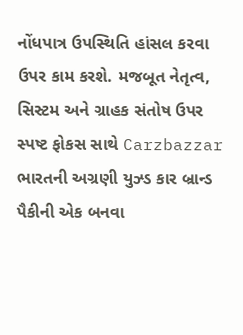નોંધપાત્ર ઉપસ્થિતિ હાંસલ કરવા ઉપર કામ કરશે. મજબૂત નેતૃત્વ, સિસ્ટમ અને ગ્રાહક સંતોષ ઉપર સ્પષ્ટ ફોકસ સાથે Carzbazzar ભારતની અગ્રણી યુઝ્ડ કાર બ્રાન્ડ પૈકીની એક બનવા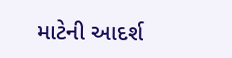માટેની આદર્શ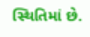સ્થિતિમાં છે.